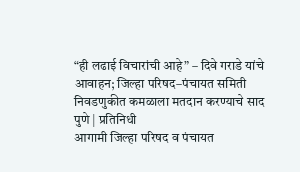“ही लढाई विचारांची आहे” – दिवे गराडे यांचे आवाहन; जिल्हा परिषद–पंचायत समिती निवडणुकीत कमळाला मतदान करण्याचे साद
पुणे | प्रतिनिधी
आगामी जिल्हा परिषद व पंचायत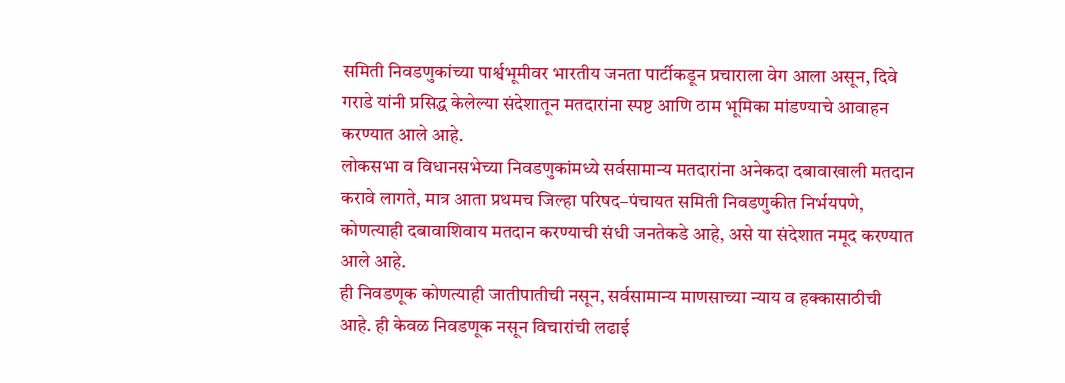समिती निवडणुकांच्या पार्श्वभूमीवर भारतीय जनता पार्टीकडून प्रचाराला वेग आला असून, दिवे गराडे यांनी प्रसिद्ध केलेल्या संदेशातून मतदारांना स्पष्ट आणि ठाम भूमिका मांडण्याचे आवाहन करण्यात आले आहे.
लोकसभा व विधानसभेच्या निवडणुकांमध्ये सर्वसामान्य मतदारांना अनेकदा दबावाखाली मतदान करावे लागते, मात्र आता प्रथमच जिल्हा परिषद–पंचायत समिती निवडणुकीत निर्भयपणे, कोणत्याही दबावाशिवाय मतदान करण्याची संधी जनतेकडे आहे, असे या संदेशात नमूद करण्यात आले आहे.
ही निवडणूक कोणत्याही जातीपातीची नसून, सर्वसामान्य माणसाच्या न्याय व हक्कासाठीची आहे. ही केवळ निवडणूक नसून विचारांची लढाई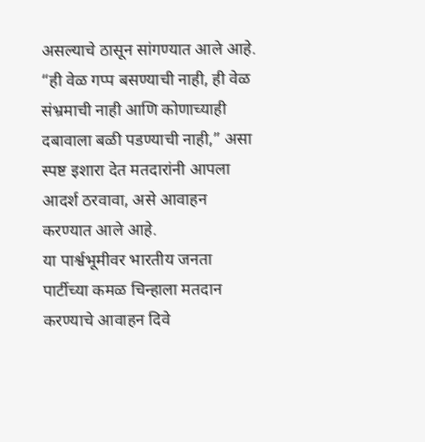असल्याचे ठासून सांगण्यात आले आहे.
“ही वेळ गप्प बसण्याची नाही, ही वेळ संभ्रमाची नाही आणि कोणाच्याही दबावाला बळी पडण्याची नाही,” असा स्पष्ट इशारा देत मतदारांनी आपला आदर्श ठरवावा, असे आवाहन करण्यात आले आहे.
या पार्श्वभूमीवर भारतीय जनता पार्टीच्या कमळ चिन्हाला मतदान करण्याचे आवाहन दिवे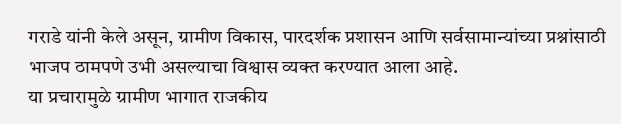गराडे यांनी केले असून, ग्रामीण विकास, पारदर्शक प्रशासन आणि सर्वसामान्यांच्या प्रश्नांसाठी भाजप ठामपणे उभी असल्याचा विश्वास व्यक्त करण्यात आला आहे.
या प्रचारामुळे ग्रामीण भागात राजकीय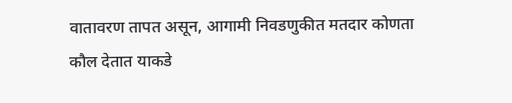वातावरण तापत असून, आगामी निवडणुकीत मतदार कोणता कौल देतात याकडे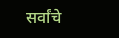सर्वांचे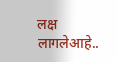लक्ष लागलेआहे..